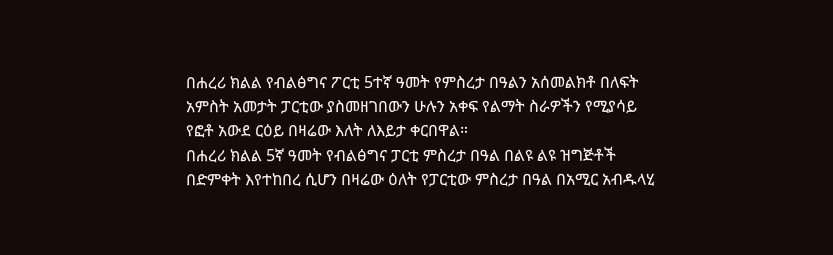በሐረሪ ክልል የብልፅግና ፖርቲ 5ተኛ ዓመት የምስረታ በዓልን አሰመልክቶ በለፍት አምስት አመታት ፓርቲው ያስመዘገበውን ሁሉን አቀፍ የልማት ስራዎችን የሚያሳይ የፎቶ አውደ ርዕይ በዛሬው እለት ለእይታ ቀርበዋል።
በሐረሪ ክልል 5ኛ ዓመት የብልፅግና ፓርቲ ምስረታ በዓል በልዩ ልዩ ዝግጅቶች በድምቀት እየተከበረ ሲሆን በዛሬው ዕለት የፓርቲው ምስረታ በዓል በአሚር አብዱላሂ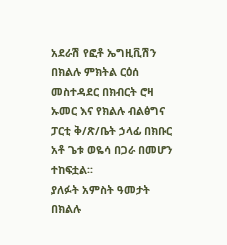አደራሽ የፎቶ ኤግዚቪሽን በክልሉ ምክትል ርዕሰ መስተዳደር በክብርት ሮዛ ኡመር እና የክልሉ ብልፅግና ፓርቲ ቅ/ጽ/ቤት ኃላፊ በክቡር አቶ ጌቱ ወዬሳ በጋራ በመሆን ተከፍቷል፡፡
ያለፉት አምስት ዓመታት በክልሉ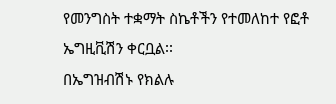የመንግስት ተቋማት ስኬቶችን የተመለከተ የፎቶ ኤግዚቪሽን ቀርቧል፡፡
በኤግዝብሽኑ የክልሉ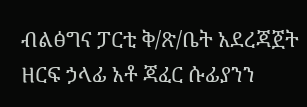ብልፅግና ፓርቲ ቅ/ጽ/ቤት አደረጃጀት ዘርፍ ኃላፊ አቶ ጃፈር ሱፊያንን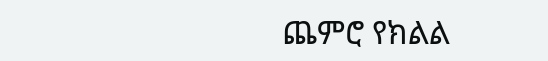ጨምሮ የክልል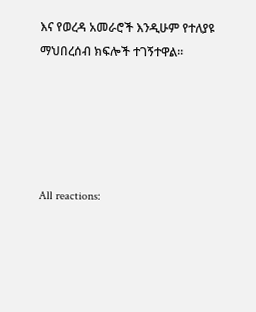እና የወረዳ አመራሮች እንዲሁም የተለያዩ ማህበረሰብ ክፍሎች ተገኝተዋል።





All reactions: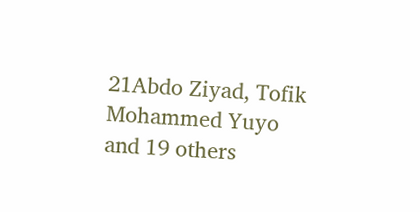21Abdo Ziyad, Tofik Mohammed Yuyo and 19 others